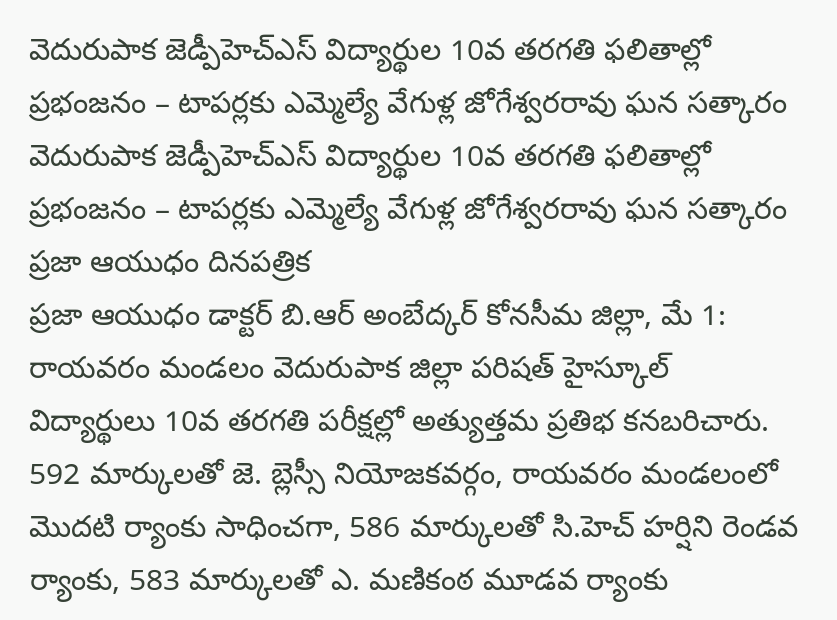వెదురుపాక జెడ్పీహెచ్ఎస్ విద్యార్థుల 10వ తరగతి ఫలితాల్లో ప్రభంజనం – టాపర్లకు ఎమ్మెల్యే వేగుళ్ల జోగేశ్వరరావు ఘన సత్కారం
వెదురుపాక జెడ్పీహెచ్ఎస్ విద్యార్థుల 10వ తరగతి ఫలితాల్లో ప్రభంజనం – టాపర్లకు ఎమ్మెల్యే వేగుళ్ల జోగేశ్వరరావు ఘన సత్కారం
ప్రజా ఆయుధం దినపత్రిక
ప్రజా ఆయుధం డాక్టర్ బి.ఆర్ అంబేద్కర్ కోనసీమ జిల్లా, మే 1:
రాయవరం మండలం వెదురుపాక జిల్లా పరిషత్ హైస్కూల్ విద్యార్థులు 10వ తరగతి పరీక్షల్లో అత్యుత్తమ ప్రతిభ కనబరిచారు. 592 మార్కులతో జె. బ్లెస్సీ నియోజకవర్గం, రాయవరం మండలంలో మొదటి ర్యాంకు సాధించగా, 586 మార్కులతో సి.హెచ్ హర్షిని రెండవ ర్యాంకు, 583 మార్కులతో ఎ. మణికంఠ మూడవ ర్యాంకు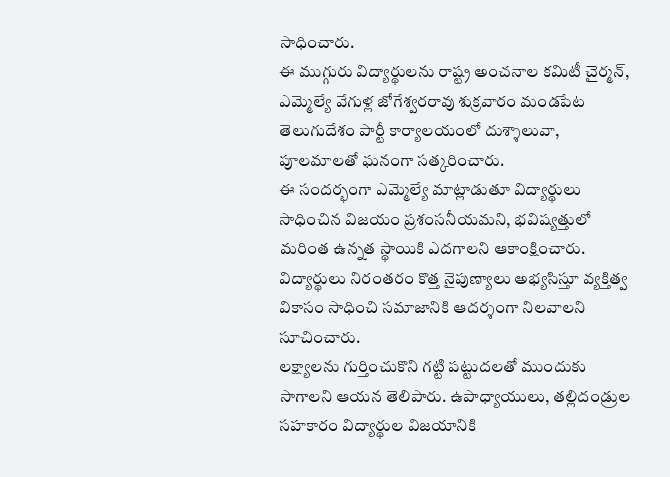సాధించారు.
ఈ ముగ్గురు విద్యార్థులను రాష్ట్ర అంచనాల కమిటీ చైర్మన్, ఎమ్మెల్యే వేగుళ్ల జోగేశ్వరరావు శుక్రవారం మండపేట తెలుగుదేశం పార్టీ కార్యాలయంలో దుశ్శాలువా, పూలమాలతో ఘనంగా సత్కరించారు.
ఈ సందర్భంగా ఎమ్మెల్యే మాట్లాడుతూ విద్యార్థులు సాధించిన విజయం ప్రశంసనీయమని, భవిష్యత్తులో మరింత ఉన్నత స్థాయికి ఎదగాలని ఆకాంక్షించారు. విద్యార్థులు నిరంతరం కొత్త నైపుణ్యాలు అభ్యసిస్తూ వ్యక్తిత్వ వికాసం సాధించి సమాజానికి ఆదర్శంగా నిలవాలని సూచించారు.
లక్ష్యాలను గుర్తించుకొని గట్టి పట్టుదలతో ముందుకు సాగాలని ఆయన తెలిపారు. ఉపాధ్యాయులు, తల్లిదండ్రుల సహకారం విద్యార్థుల విజయానికి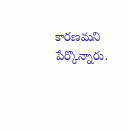కారణమని పేర్కొన్నారు.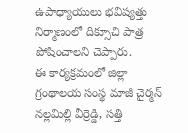ఉపాధ్యాయులు భవిష్యత్తు నిర్మాణంలో దిక్సూచి పాత్ర పోషించాలని చెప్పారు.
ఈ కార్యక్రమంలో జిల్లా గ్రంథాలయ సంస్థ మాజీ చైర్మన్ నల్లమిల్లి వీర్రెడ్డి, సత్తి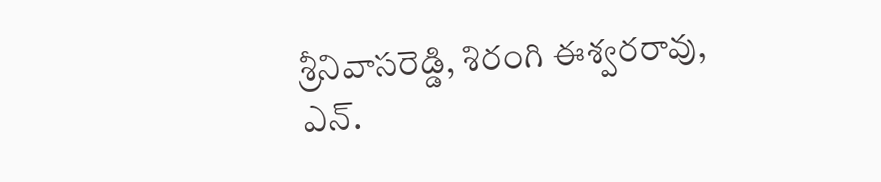శ్రీనివాసరెడ్డి, శిరంగి ఈశ్వరరావు, ఎన్.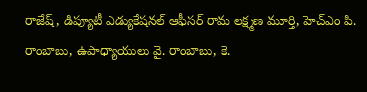రాజేష్, డిప్యూటీ ఎడ్యుకేషనల్ ఆఫీసర్ రామ లక్ష్మణ మూర్తి, హెచ్ఎం పి. రాంబాబు, ఉపాధ్యాయులు వై. రాంబాబు, కె.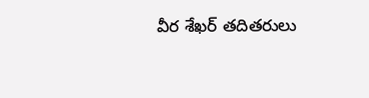వీర శేఖర్ తదితరులు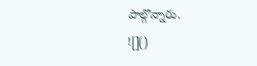పాల్గొన్నారు.
![]()